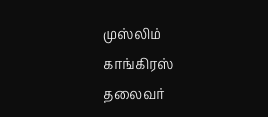முஸ்லிம் காங்கிரஸ் தலைவர்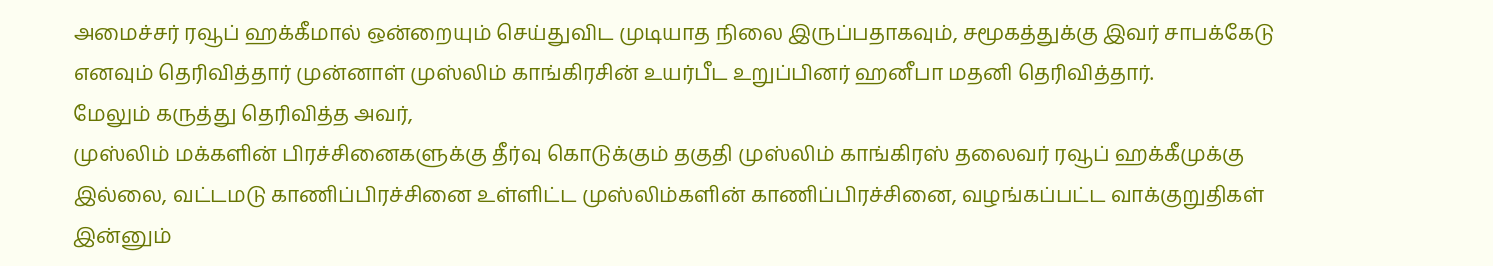அமைச்சர் ரவூப் ஹக்கீமால் ஒன்றையும் செய்துவிட முடியாத நிலை இருப்பதாகவும், சமூகத்துக்கு இவர் சாபக்கேடு எனவும் தெரிவித்தார் முன்னாள் முஸ்லிம் காங்கிரசின் உயர்பீட உறுப்பினர் ஹனீபா மதனி தெரிவித்தார்.
மேலும் கருத்து தெரிவித்த அவர்,
முஸ்லிம் மக்களின் பிரச்சினைகளுக்கு தீர்வு கொடுக்கும் தகுதி முஸ்லிம் காங்கிரஸ் தலைவர் ரவூப் ஹக்கீமுக்கு இல்லை, வட்டமடு காணிப்பிரச்சினை உள்ளிட்ட முஸ்லிம்களின் காணிப்பிரச்சினை, வழங்கப்பட்ட வாக்குறுதிகள் இன்னும்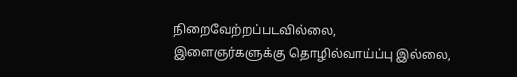நிறைவேற்றப்படவில்லை,
இளைஞர்களுக்கு தொழில்வாய்ப்பு இல்லை,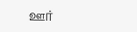ஊர்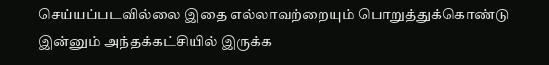செய்யப்படவில்லை இதை எல்லாவற்றையும் பொறுத்துக்கொண்டு இன்னும் அந்தக்கட்சியில் இருக்க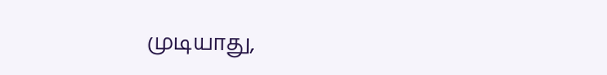முடியாது,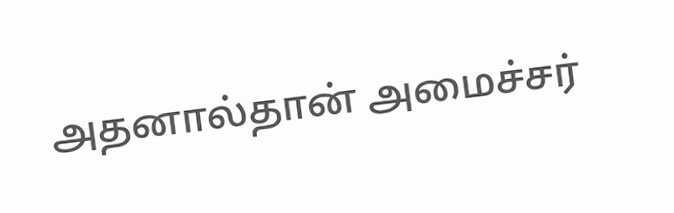அதனால்தான் அமைச்சர்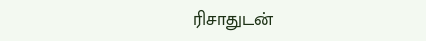ரிசாதுடன்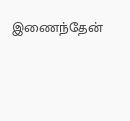இணைந்தேன்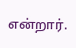என்றார்.